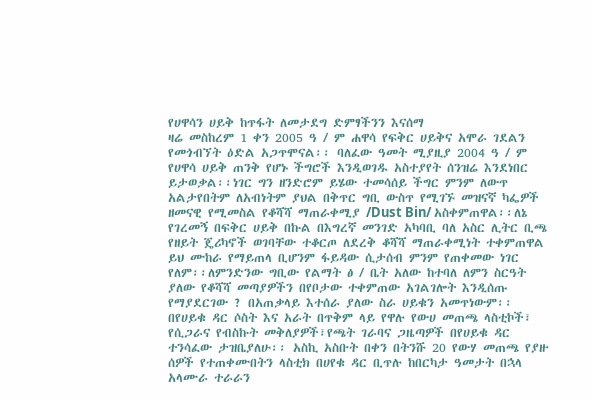የሀዋሳን ሀይቅ ከጥፋት ለመታደግ ድምፃችንን እናሰማ
ዛሬ መስከረም 1 ቀን 2005 ዓ / ም ሐዋሳ የፍቅር ሀይቅና አሞራ ገደልን የመጎብኘት ዕድል አጋጥሞናል፡፡ ባለፈው ዓመት ሚያዚያ 2004 ዓ / ም የሀዋሳ ሀይቅ ጠንቅ የሆኑ ችግሮች እንዲወገዱ አስተያየት ሰንዝሬ እንደነበር ይታወቃል፡፡ነገር ግን ዘንድሮም ይሄው ተመሳሰይ ችግር ምንም ለውጥ አልታየበትም ለአብነትም ያህል በቅጥር ግቢ ውስጥ የሚገኙ መዝናኛ ካፌዎች ዘመናዊ የሚመስል የቆሻሻ ማጠራቀሚያ /Dust Bin/ አስቀምጠዋል፡፡ለኔ የገረመኝ በፍቅር ሀይቅ በኩል በእግረኛ መንገድ አካባቢ ባለ አስር ሊትር ቢጫ የዘይት ጄሪካኖች ወገባቸው ተቆርጦ ለደረቅ ቆሻሻ ማጠራቀሚነት ተቀምጠዋል ይህ ሙከራ የማይጠላ ቢሆንም ፋይዳው ሲታሰብ ምንም የጠቀመው ነገር የለም፡፡ለምንድንው ግቢው የልማት ፅ / ቤት አለው ከተባለ ለምን ስርዓት ያለው የቆሻሻ መጣያዎችን በየቦታው ተቀምጠው አገልገሎት እንዲሰጡ የማያደርገው ? በአጠቃላይ እተሰራ ያለው ስራ ሀይቁን አመጥነውም፡፡ በየሀይቁ ዳር ሶስት እና አራት በጥቅም ላይ የዋሉ የውሀ መጠጫ ላስቲኮች፣ የሲጋራና የብስኩት መቅለያዎች፣የጫት ገራባና ጋዜጣዎች በየሀይቁ ዳር ተንሳፈው ታዝቤያለሁ፡፡ አስኪ አስቡት በቀን በትንሹ 20 የውሃ መጠጫ የያዙ ሰዎች የተጠቀሙበትን ላስቲክ በሀየቁ ዳር ቢጥሉ ከበርካታ ዓመታት በኋላ አላሙራ ተራራን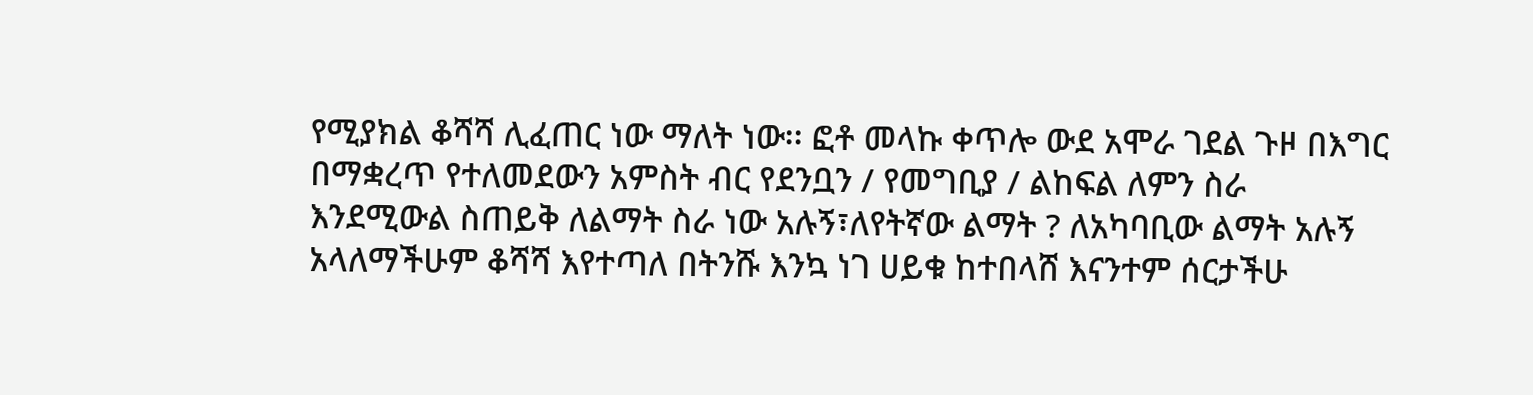የሚያክል ቆሻሻ ሊፈጠር ነው ማለት ነው፡፡ ፎቶ መላኩ ቀጥሎ ውደ አሞራ ገደል ጉዞ በእግር በማቋረጥ የተለመደውን አምስት ብር የደንቧን / የመግቢያ / ልከፍል ለምን ስራ እንደሚውል ስጠይቅ ለልማት ስራ ነው አሉኝ፣ለየትኛው ልማት ? ለአካባቢው ልማት አሉኝ አላለማችሁም ቆሻሻ እየተጣለ በትንሹ እንኳ ነገ ሀይቁ ከተበላሸ እናንተም ሰርታችሁ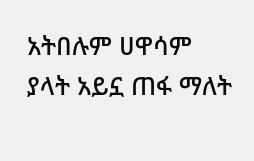አትበሉም ሀዋሳም ያላት አይኗ ጠፋ ማለት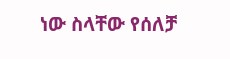ነው ስላቸው የሰለቻ